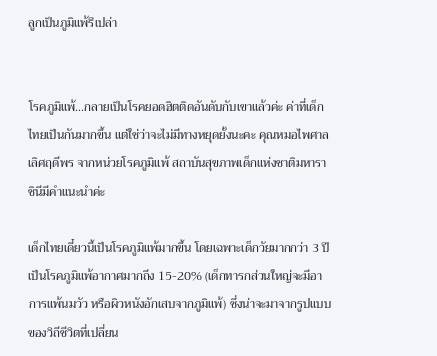ลูกเป็นภูมิแพ้รึเปล่า


โรคภูมิแพ้...กลายเป็นโรคยอดฮิตติดอันดับกับเขาแล้วค่ะ ค่าที่เด็กไทยเป็นกันมากขึ้น แต่ใช่ว่าจะไม่มีทางหยุดยั้งนะคะ คุณหมอไพศาล เลิศฤดีพร จากหน่วยโรคภูมิแพ้ สถาบันสุขภาพเด็กแห่งชาติมหาราชินีมีคำแนะนำค่ะ

เด็กไทยเดี๋ยวนี้เป็นโรคภูมิแพ้มากขึ้น โดยเฉพาะเด็กวัยมากกว่า 3 ปี เป็นโรคภูมิแพ้อากาศมากถึง 15-20% (เด็กทารกส่วนใหญ่จะมีอาการแพ้นมวัว หรือผิวหนังอักเสบจากภูมิแพ้) ซึ่งน่าจะมาจากรูปแบบของวิถีชีวิตที่เปลี่ยน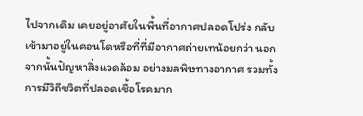ไปจากเดิม เคยอยู่อาศัยในพื้นที่อากาศปลอดโปร่ง กลับเข้ามาอยู่ในคอนโดหรือที่ที่มีอากาศถ่ายเทน้อยกว่า นอกจากนั้นปัญหาสิ่งแวดล้อม อย่างมลพิษทางอากาศ รวมทั้งการมีวิถีชวิตที่ปลอดเชื้อโรคมาก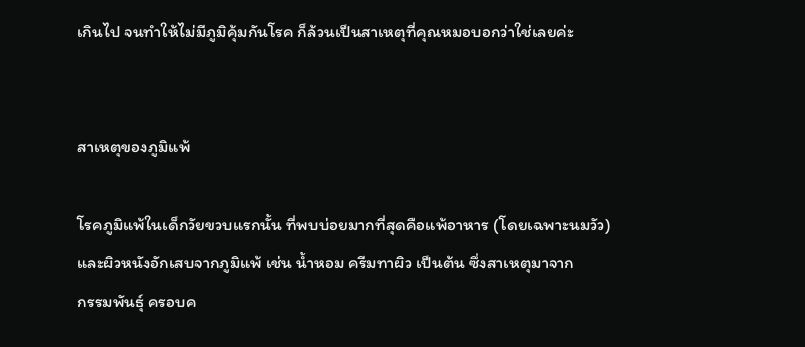เกินไป จนทำให้ไม่มีภูมิคุ้มกันโรค ก็ล้วนเป็นสาเหตุที่คุณหมอบอกว่าใช่เลยค่ะ


สาเหตุของภูมิแพ้

โรคภูมิแพ้ในเด็กวัยขวบแรกนั้น ที่พบบ่อยมากที่สุดคือแพ้อาหาร (โดยเฉพาะนมวัว) และผิวหนังอักเสบจากภูมิแพ้ เช่น น้ำหอม ครีมทาผิว เป็นต้น ซึ่งสาเหตุมาจาก
กรรมพันธุ์ ครอบค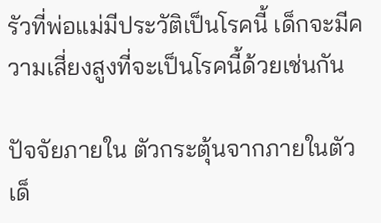รัวที่พ่อแม่มีประวัติเป็นโรคนี้ เด็กจะมีความเสี่ยงสูงที่จะเป็นโรคนี้ด้วยเช่นกัน

ปัจจัยภายใน ตัวกระตุ้นจากภายในตัวเด็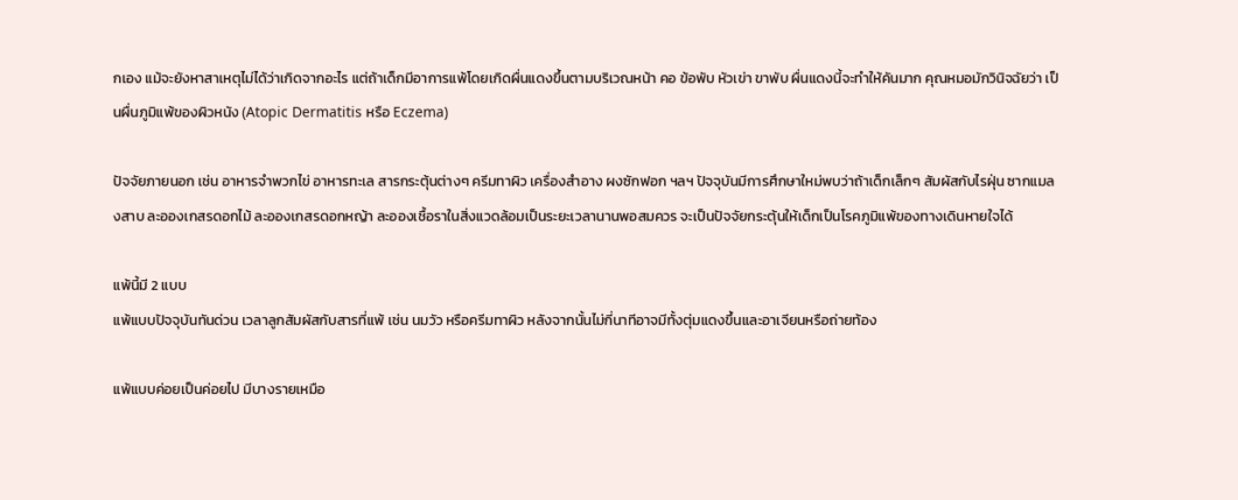กเอง แม้จะยังหาสาเหตุไม่ได้ว่าเกิดจากอะไร แต่ถ้าเด็กมีอาการแพ้โดยเกิดผื่นแดงขึ้นตามบริเวณหน้า คอ ข้อพับ หัวเข่า ขาพับ ผื่นแดงนี้จะทำให้คันมาก คุณหมอมักวินิจฉัยว่า เป็นผื่นภูมิแพ้ของผิวหนัง (Atopic Dermatitis หรือ Eczema)

ปัจจัยภายนอก เช่น อาหารจำพวกไข่ อาหารทะเล สารกระตุ้นต่างๆ ครีมทาผิว เครื่องสำอาง ผงซักฟอก ฯลฯ ปัจจุบันมีการศึกษาใหม่พบว่าถ้าเด็กเล็กๆ สัมผัสกับไรฝุ่น ซากแมลงสาบ ละอองเกสรดอกไม้ ละอองเกสรดอกหญ้า ละอองเชื้อราในสิ่งแวดล้อมเป็นระยะเวลานานพอสมควร จะเป็นปัจจัยกระตุ้นให้เด็กเป็นโรคภูมิแพ้ของทางเดินหายใจได้

แพ้นี้มี 2 แบบ
แพ้แบบปัจจุบันทันด่วน เวลาลูกสัมผัสกับสารที่แพ้ เช่น นมวัว หรือครีมทาผิว หลังจากนั้นไม่กี่นาทีอาจมีทั้งตุ่มแดงขึ้นและอาเจียนหรือถ่ายท้อง

แพ้แบบค่อยเป็นค่อยไป มีบางรายเหมือ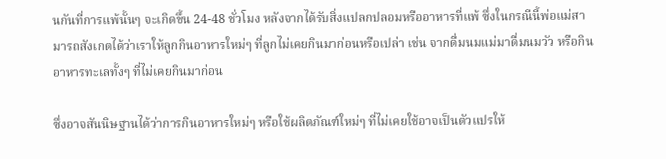นกันที่การแพ้นั้นๆ จะเกิดขึ้น 24-48 ชั่วโมง หลังจากได้รับสิ่งแปลกปลอมหรืออาหารที่แพ้ ซึ่งในกรณีนี้พ่อแม่สามารถสังเกตได้ว่าเราให้ลูกกินอาหารใหม่ๆ ที่ลูกไม่เคยกินมาก่อนหรือเปล่า เช่น จากดื่มนมแม่มาดื่มนมวัว หรือกินอาหารทะเลทั้งๆ ที่ไม่เคยกินมาก่อน

ซึ่งอาจสันนิษฐานได้ว่าการกินอาหารใหม่ๆ หรือใช้ผลิตภัณฑ์ใหม่ๆ ที่ไม่เคยใช้อาจเป็นตัวแปรให้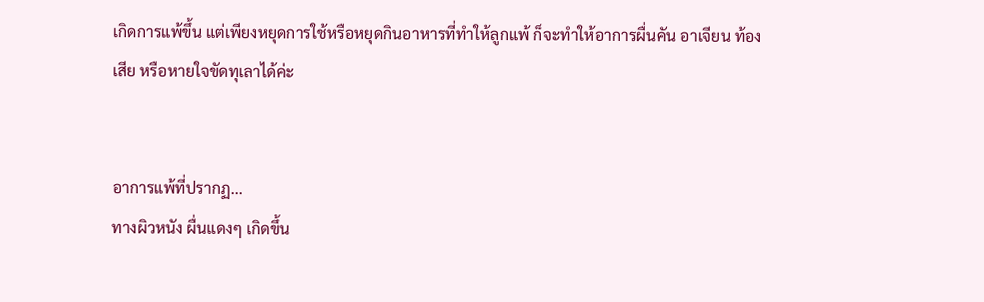เกิดการแพ้ขึ้น แต่เพียงหยุดการใช้หรือหยุดกินอาหารที่ทำให้ลูกแพ้ ก็จะทำให้อาการผื่นคัน อาเจียน ท้องเสีย หรือหายใจขัดทุเลาได้ค่ะ


อาการแพ้ที่ปรากฏ...
ทางผิวหนัง ผื่นแดงๆ เกิดขึ้น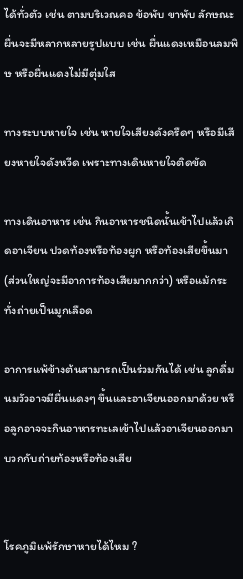ได้ทั่วตัว เช่น ตามบริเวณคอ ข้อพับ ขาพับ ลักษณะผื่นจะมีหลากหลายรูปแบบ เช่น ผื่นแดงเหมือนลมพิษ หรือผื่นแดงไม่มีตุ่มใส

ทางระบบหายใจ เช่น หายใจเสียงดังครืดๆ หรือมีเสียงหายใจดังหวีด เพราะทางเดินหายใจติดขัด

ทางเดินอาหาร เช่น กินอาหารชนิดนั้นเข้าไปแล้วเกิดอาเจียน ปวดท้องหรือท้องผูก หรือท้องเสียขึ้นมา (ส่วนใหญ่จะมีอาการท้องเสียมากกว่า) หรือแม้กระทั่งถ่ายเป็นมูกเลือด

อาการแพ้ข้างต้นสามารถเป็นร่วมกันได้ เช่น ลูกดื่มนมวัวอาจมีผื่นแดงๆ ขึ้นและอาเจียนออกมาด้วย หรือลูกอาจจะกินอาหารทะเลเข้าไปแล้วอาเจียนออกมาบวกกับถ่ายท้องหรือท้องเสีย


โรคภูมิแพ้รักษาหายได้ไหม ?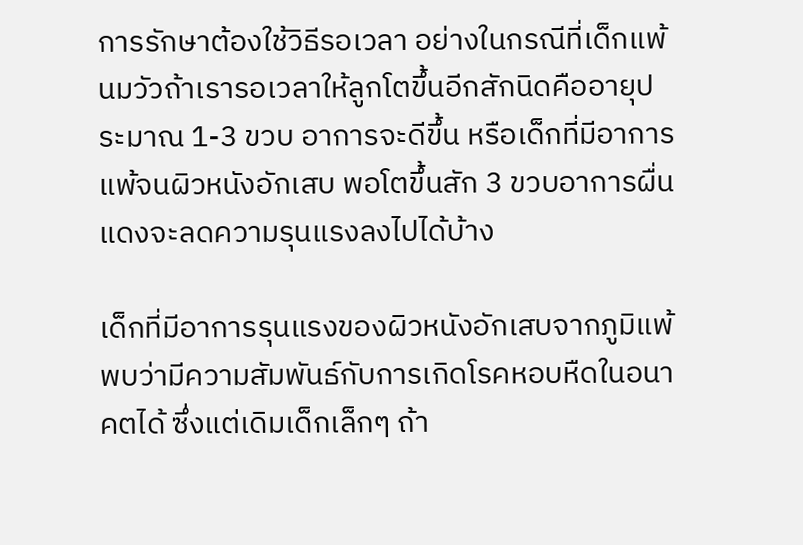การรักษาต้องใช้วิธีรอเวลา อย่างในกรณีที่เด็กแพ้นมวัวถ้าเรารอเวลาให้ลูกโตขึ้นอีกสักนิดคืออายุประมาณ 1-3 ขวบ อาการจะดีขึ้น หรือเด็กที่มีอาการแพ้จนผิวหนังอักเสบ พอโตขึ้นสัก 3 ขวบอาการผื่นแดงจะลดความรุนแรงลงไปได้บ้าง

เด็กที่มีอาการรุนแรงของผิวหนังอักเสบจากภูมิแพ้พบว่ามีความสัมพันธ์กับการเกิดโรคหอบหืดในอนาคตได้ ซึ่งแต่เดิมเด็กเล็กๆ ถ้า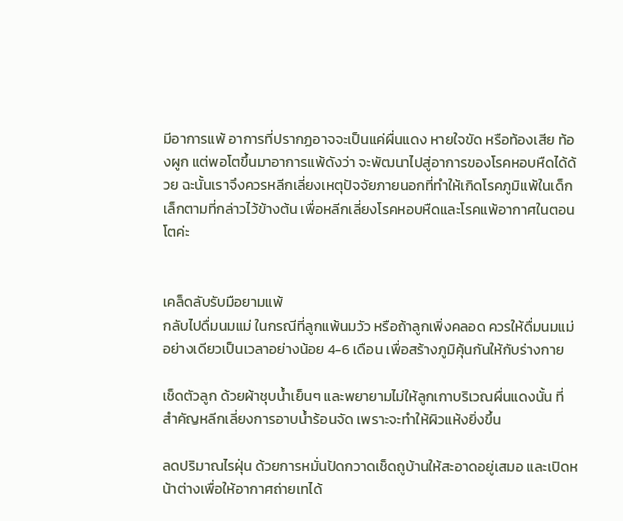มีอาการแพ้ อาการที่ปรากฏอาจจะเป็นแค่ผื่นแดง หายใจขัด หรือท้องเสีย ท้องผูก แต่พอโตขึ้นมาอาการแพ้ดังว่า จะพัฒนาไปสู่อาการของโรคหอบหืดได้ด้วย ฉะนั้นเราจึงควรหลีกเลี่ยงเหตุปัจจัยภายนอกที่ทำให้เกิดโรคภูมิแพ้ในเด็กเล็กตามที่กล่าวไว้ข้างต้น เพื่อหลีกเลี่ยงโรคหอบหืดและโรคแพ้อากาศในตอนโตค่ะ


เคล็ดลับรับมือยามแพ้
กลับไปดื่มนมแม่ ในกรณีที่ลูกแพ้นมวัว หรือถ้าลูกเพิ่งคลอด ควรให้ดื่มนมแม่อย่างเดียวเป็นเวลาอย่างน้อย 4-6 เดือน เพื่อสร้างภูมิคุ้นกันให้กับร่างกาย

เช็ดตัวลูก ด้วยผ้าชุบน้ำเย็นๆ และพยายามไม่ให้ลูกเกาบริเวณผื่นแดงนั้น ที่สำคัญหลีกเลี่ยงการอาบน้ำร้อนจัด เพราะจะทำให้ผิวแห้งยิ่งขึ้น

ลดปริมาณไรฝุ่น ด้วยการหมั่นปัดกวาดเช็ดถูบ้านให้สะอาดอยู่เสมอ และเปิดหน้าต่างเพื่อให้อากาศถ่ายเทได้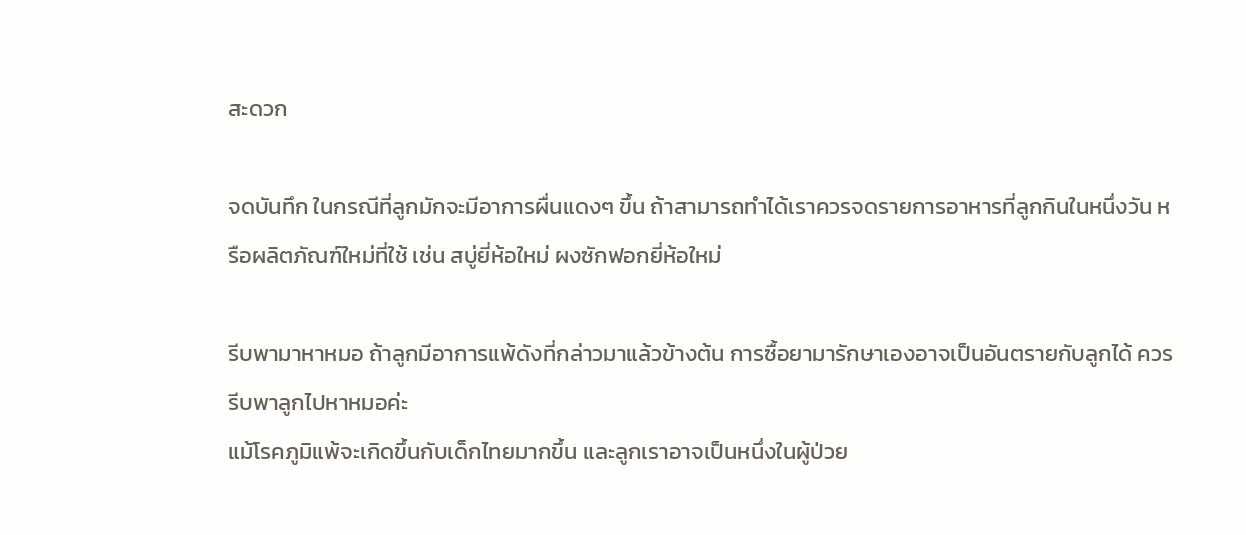สะดวก

จดบันทึก ในกรณีที่ลูกมักจะมีอาการผื่นแดงๆ ขึ้น ถ้าสามารถทำได้เราควรจดรายการอาหารที่ลูกกินในหนึ่งวัน หรือผลิตภัณฑ์ใหม่ที่ใช้ เช่น สบู่ยี่ห้อใหม่ ผงซักฟอกยี่ห้อใหม่

รีบพามาหาหมอ ถ้าลูกมีอาการแพ้ดังที่กล่าวมาแล้วข้างต้น การซื้อยามารักษาเองอาจเป็นอันตรายกับลูกได้ ควรรีบพาลูกไปหาหมอค่ะ
แม้โรคภูมิแพ้จะเกิดขึ้นกับเด็กไทยมากขึ้น และลูกเราอาจเป็นหนึ่งในผู้ป่วย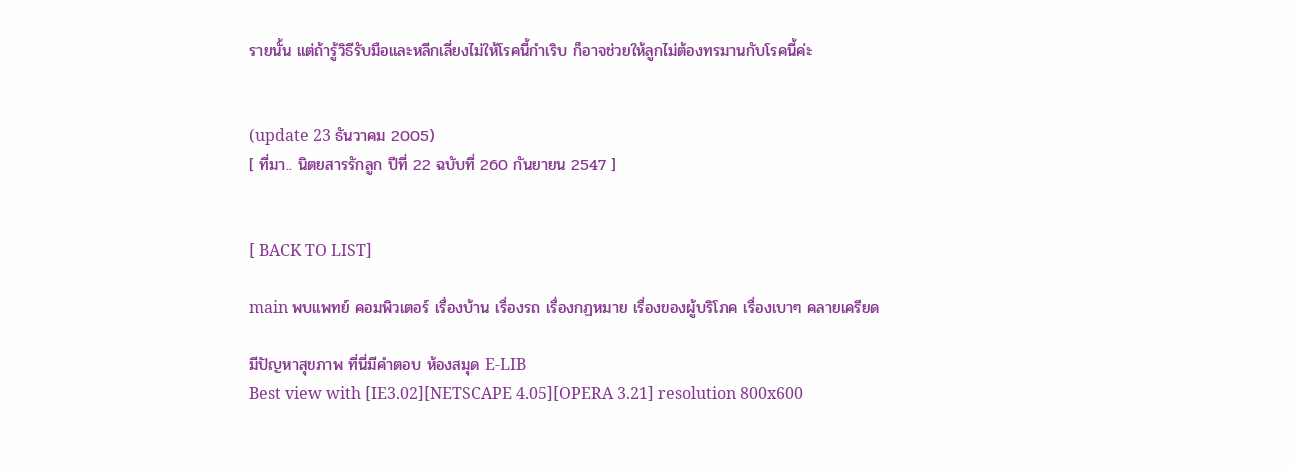รายนั้น แต่ถ้ารู้วิธีรับมือและหลีกเลี่ยงไม่ให้โรคนี้กำเริบ ก็อาจช่วยให้ลูกไม่ต้องทรมานกับโรคนี้ค่ะ


(update 23 ธันวาคม 2005)
[ ที่มา.. นิตยสารรักลูก ปีที่ 22 ฉบับที่ 260 กันยายน 2547 ]


[ BACK TO LIST]

main พบแพทย์ คอมพิวเตอร์ เรื่องบ้าน เรื่องรถ เรื่องกฏหมาย เรื่องของผู้บริโภค เรื่องเบาๆ คลายเครียด

มีปัญหาสุขภาพ ที่นี่มีคำตอบ ห้องสมุด E-LIB
Best view with [IE3.02][NETSCAPE 4.05][OPERA 3.21] resolution 800x600